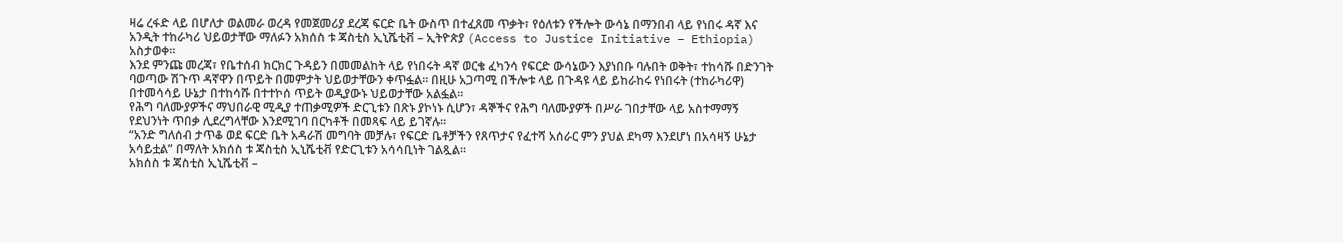ዛሬ ረፋድ ላይ በሆለታ ወልመራ ወረዳ የመጀመሪያ ደረጃ ፍርድ ቤት ውስጥ በተፈጸመ ጥቃት፣ የዕለቱን የችሎት ውሳኔ በማንበብ ላይ የነበሩ ዳኛ እና አንዲት ተከራካሪ ህይወታቸው ማለፉን አክሰስ ቱ ጃስቲስ ኢኒሼቲቭ – ኢትዮጵያ (Access to Justice Initiative – Ethiopia) አስታወቀ።
እንደ ምንጩ መረጃ፣ የቤተሰብ ክርክር ጉዳይን በመመልከት ላይ የነበሩት ዳኛ ወርቄ ፈካንሳ የፍርድ ውሳኔውን እያነበቡ ባሉበት ወቅት፣ ተከሳሹ በድንገት ባወጣው ሽጉጥ ዳኛዋን በጥይት በመምታት ህይወታቸውን ቀጥፏል። በዚሁ አጋጣሚ በችሎቱ ላይ በጉዳዩ ላይ ይከራከሩ የነበሩት (ተከራካሪዋ) በተመሳሳይ ሁኔታ በተከሳሹ በተተኮሰ ጥይት ወዲያውኑ ህይወታቸው አልፏል።
የሕግ ባለሙያዎችና ማህበራዊ ሚዲያ ተጠቃሚዎች ድርጊቱን በጽኑ ያኮነኑ ሲሆን፣ ዳኞችና የሕግ ባለሙያዎች በሥራ ገበታቸው ላይ አስተማማኝ የደህንነት ጥበቃ ሊደረግላቸው እንደሚገባ በርካቶች በመጻፍ ላይ ይገኛሉ።
“አንድ ግለሰብ ታጥቆ ወደ ፍርድ ቤት አዳራሽ መግባት መቻሉ፣ የፍርድ ቤቶቻችን የጸጥታና የፈተሻ አሰራር ምን ያህል ደካማ እንደሆነ በአሳዛኝ ሁኔታ አሳይቷል” በማለት አክሰስ ቱ ጃስቲስ ኢኒሼቲቭ የድርጊቱን አሳሳቢነት ገልጿል።
አክሰስ ቱ ጃስቲስ ኢኒሼቲቭ –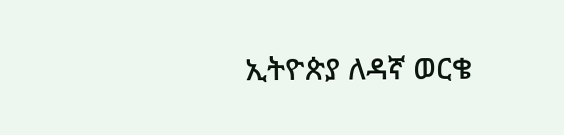ኢትዮጵያ ለዳኛ ወርቄ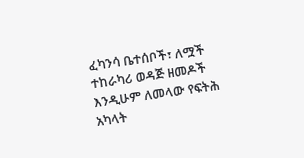ፈካንሳ ቤተሰቦች፣ ለሟች ተከራካሪ ወዳጅ ዘመዶች እንዲሁም ለመላው የፍትሕ አካላት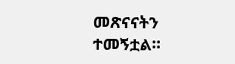መጽናናትን ተመኝቷል።